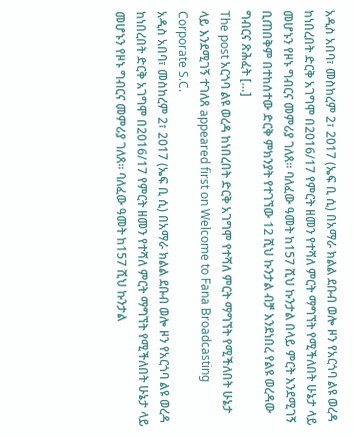አዲስ አበባ፣ መስከረም 2፣ 2017 (ኤፍ ቢ ሲ) በአማራ ክልል ደቡብ ወሎ ዞን የአርጎባ ልዩ ወረዳ ከነበረበት ድርቅ አገግሞ በ2016/17 የምርት ዘመን የተሻለ ምርት ማግኘት የሚችለበት ሁኔታ ላይ መሆኑን የዞኑ ግብርና መምሪያ ገለጸ፡፡ ባለፈው ዓመት ከ157 ሺህ ኩንታል በላይ ምርት እንደሚገኝ ቢጠበቅም በተከሰተው ድርቅ ምክንያት የተገኘው 12 ሺህ ኩንታል ብቻ እንደነበረ የልዩ ወረዳው ግብርና ጽሕፈት […]
The post አርጎባ ልዩ ወረዳ ከነበረበት ድርቅ አገግሞ የተሻለ ምርት ማግኘት የሚችለበት ሁኔታ ላይ እንደሚገኝ ተገለጸ appeared first on Welcome to Fana Broadcasting Corporate S.C.
አዲስ አበባ፣ መስከረም 2፣ 2017 (ኤፍ ቢ ሲ) በአማራ ክልል ደቡብ ወሎ ዞን የአርጎባ ልዩ ወረዳ ከነበረበት ድርቅ አገግሞ በ2016/17 የምርት ዘመን የተሻለ ምርት ማግኘት የሚችለበት ሁኔታ ላይ መሆኑን የዞኑ ግብርና መምሪያ ገለጸ፡፡ ባለፈው ዓመት ከ157 ሺህ ኩንታል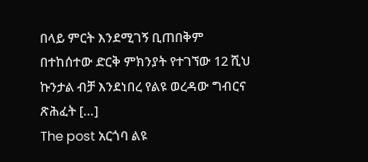በላይ ምርት እንደሚገኝ ቢጠበቅም በተከሰተው ድርቅ ምክንያት የተገኘው 12 ሺህ ኩንታል ብቻ እንደነበረ የልዩ ወረዳው ግብርና ጽሕፈት […]
The post አርጎባ ልዩ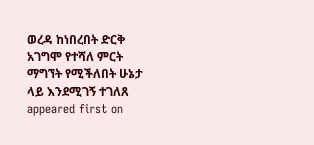ወረዳ ከነበረበት ድርቅ አገግሞ የተሻለ ምርት ማግኘት የሚችለበት ሁኔታ ላይ እንደሚገኝ ተገለጸ appeared first on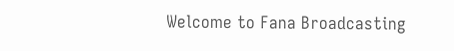Welcome to Fana Broadcasting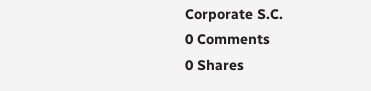Corporate S.C.
0 Comments
0 Shares